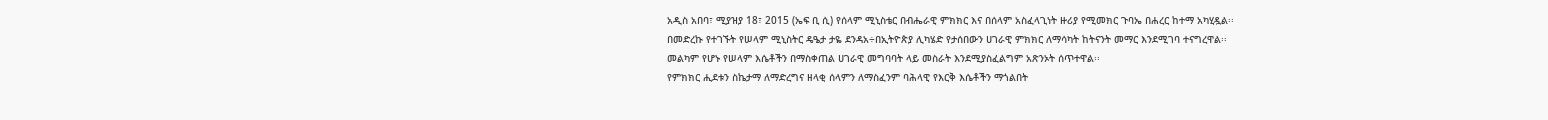አዲስ አበባ፣ ሚያዝያ 18፣ 2015 (ኤፍ ቢ ሲ) የሰላም ሚኒስቴር በብሔራዊ ምክክር እና በሰላም አስፈላጊነት ዙሪያ የሚመክር ጉባኤ በሐረር ከተማ አካሂዷል፡፡
በመድረኩ የተገኙት የሠላም ሚኒስትር ዴዔታ ታዬ ደንዳአ÷በኢትዮጵያ ሊካሄድ የታሰበውን ሀገራዊ ምክክር ለማሳካት ከትናንት መማር እንደሚገባ ተናግረዋል፡፡
መልካም የሆኑ የሠላም እሴቶችን በማስቀጠል ሀገራዊ መግባባት ላይ መስራት እንደሚያስፈልግም አጽንኦት ሰጥተዋል፡፡
የምክክር ሒደቱን ስኬታማ ለማድረግና ዘላቂ ሰላምን ለማስፈንም ባሕላዊ የእርቅ እሴቶችን ማጎልበት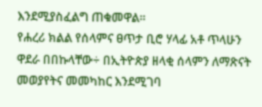እንደሚያስፈልግ ጠቁመዋል፡፡
የሐረሪ ክልል የሰላምና ፀጥታ ቢሮ ሃላፊ አቶ ጥላሁን ዋደራ በበኩላቸው÷ በኢትዮጵያ ዘላቂ ሰላምን ለማጽናት መወያየትና መመካከር እንደሚገባ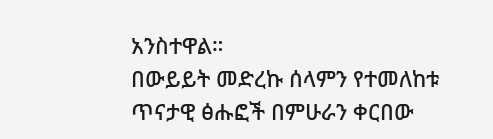አንስተዋል።
በውይይት መድረኩ ሰላምን የተመለከቱ ጥናታዊ ፅሑፎች በምሁራን ቀርበው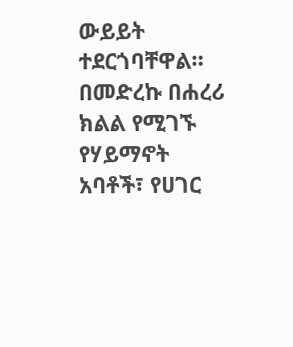ውይይት ተደርጎባቸዋል።
በመድረኩ በሐረሪ ክልል የሚገኙ የሃይማኖት አባቶች፣ የሀገር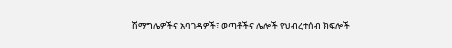ሽማግሌዎችና አባገዳዎች፣ ወጣቶችና ሌሎች የህብረተሰብ ክፍሎች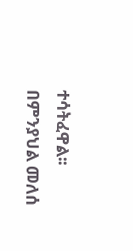ተሳትፈዋል፡፡
በምንያህል መለሰ